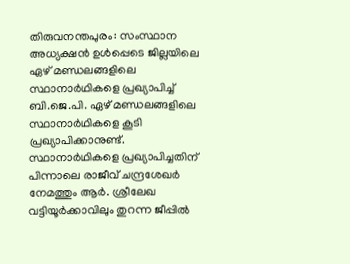തിരുവനന്തപുരം: സംസ്ഥാന അധ്യക്ഷൻ ഉൾപ്പെടെ ജില്ലയിലെ ഏഴ് മണ്ഡലങ്ങളിലെ സ്ഥാനാർഥികളെ പ്രഖ്യാപിച്ച് ബി.ജെ.പി. ഏഴ് മണ്ഡലങ്ങളിലെ സ്ഥാനാർഥികളെ കൂടി പ്രഖ്യാപിക്കാനുണ്ട്. സ്ഥാനാർഥികളെ പ്രഖ്യാപിച്ചതിന് പിന്നാലെ രാജീവ് ചന്ദ്രശേഖർ നേമത്തും ആർ. ശ്രീലേഖ വട്ടിയൂർക്കാവിലും തുറന്ന ജീപ്പിൽ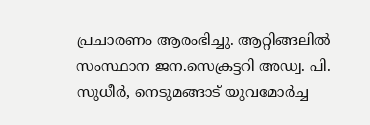പ്രചാരണം ആരംഭിച്ചു. ആറ്റിങ്ങലിൽ സംസ്ഥാന ജന.സെക്രട്ടറി അഡ്വ. പി. സുധീർ, നെടുമങ്ങാട് യുവമോർച്ച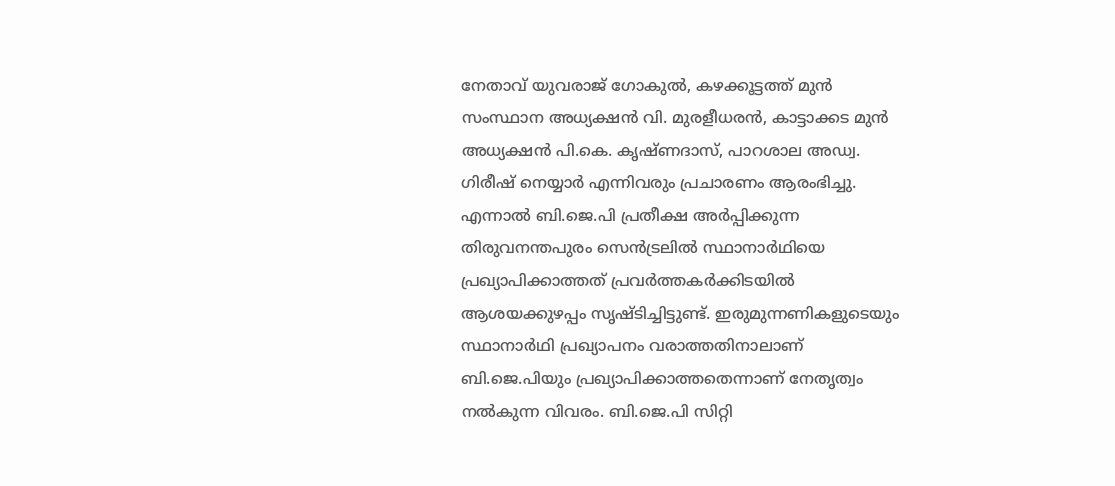നേതാവ് യുവരാജ് ഗോകുൽ, കഴക്കൂട്ടത്ത് മുൻ സംസ്ഥാന അധ്യക്ഷൻ വി. മുരളീധരൻ, കാട്ടാക്കട മുൻ അധ്യക്ഷൻ പി.കെ. കൃഷ്ണദാസ്, പാറശാല അഡ്വ. ഗിരീഷ് നെയ്യാർ എന്നിവരും പ്രചാരണം ആരംഭിച്ചു. എന്നാൽ ബി.ജെ.പി പ്രതീക്ഷ അർപ്പിക്കുന്ന തിരുവനന്തപുരം സെൻട്രലിൽ സ്ഥാനാർഥിയെ പ്രഖ്യാപിക്കാത്തത് പ്രവർത്തകർക്കിടയിൽ ആശയക്കുഴപ്പം സൃഷ്ടിച്ചിട്ടുണ്ട്. ഇരുമുന്നണികളുടെയും സ്ഥാനാർഥി പ്രഖ്യാപനം വരാത്തതിനാലാണ് ബി.ജെ.പിയും പ്രഖ്യാപിക്കാത്തതെന്നാണ് നേതൃത്വം നൽകുന്ന വിവരം. ബി.ജെ.പി സിറ്റി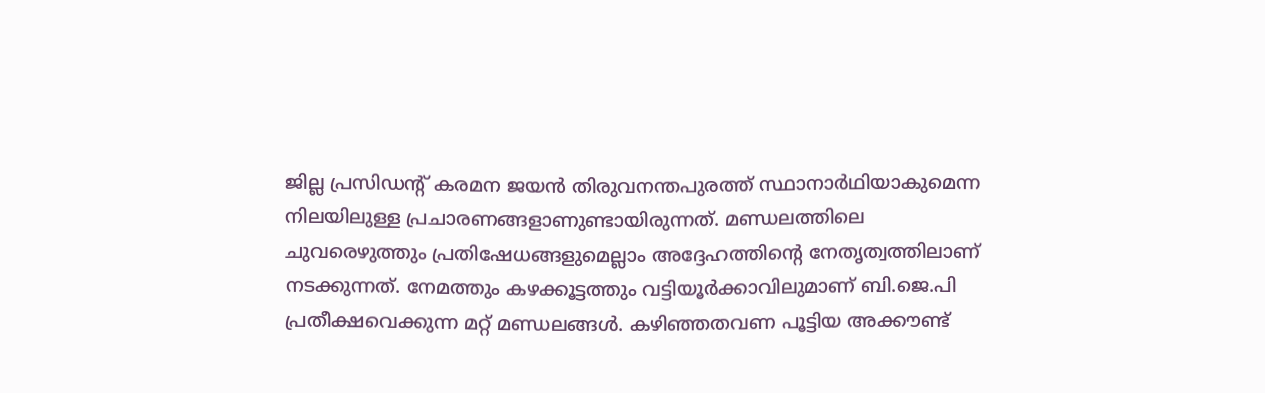ജില്ല പ്രസിഡന്റ് കരമന ജയൻ തിരുവനന്തപുരത്ത് സ്ഥാനാർഥിയാകുമെന്ന നിലയിലുള്ള പ്രചാരണങ്ങളാണുണ്ടായിരുന്നത്. മണ്ഡലത്തിലെ ചുവരെഴുത്തും പ്രതിഷേധങ്ങളുമെല്ലാം അദ്ദേഹത്തിന്റെ നേതൃത്വത്തിലാണ് നടക്കുന്നത്. നേമത്തും കഴക്കൂട്ടത്തും വട്ടിയൂർക്കാവിലുമാണ് ബി.ജെ.പി പ്രതീക്ഷവെക്കുന്ന മറ്റ് മണ്ഡലങ്ങൾ. കഴിഞ്ഞതവണ പൂട്ടിയ അക്കൗണ്ട്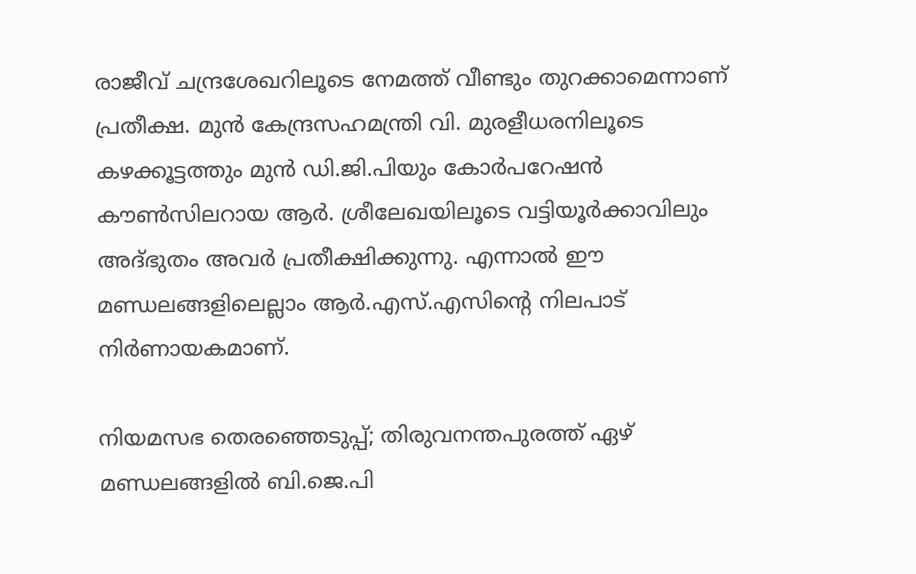രാജീവ് ചന്ദ്രശേഖറിലൂടെ നേമത്ത് വീണ്ടും തുറക്കാമെന്നാണ് പ്രതീക്ഷ. മുൻ കേന്ദ്രസഹമന്ത്രി വി. മുരളീധരനിലൂടെ കഴക്കൂട്ടത്തും മുൻ ഡി.ജി.പിയും കോർപറേഷൻ കൗൺസിലറായ ആർ. ശ്രീലേഖയിലൂടെ വട്ടിയൂർക്കാവിലും അദ്ഭുതം അവർ പ്രതീക്ഷിക്കുന്നു. എന്നാൽ ഈ മണ്ഡലങ്ങളിലെല്ലാം ആർ.എസ്.എസിന്റെ നിലപാട് നിർണായകമാണ്.

നിയമസഭ തെരഞ്ഞെടുപ്പ്; തിരുവനന്തപുരത്ത് ഏഴ് മണ്ഡലങ്ങളിൽ ബി.ജെ.പി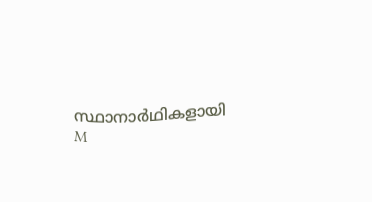സ്ഥാനാർഥികളായി
M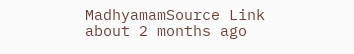MadhyamamSource Link
about 2 months ago